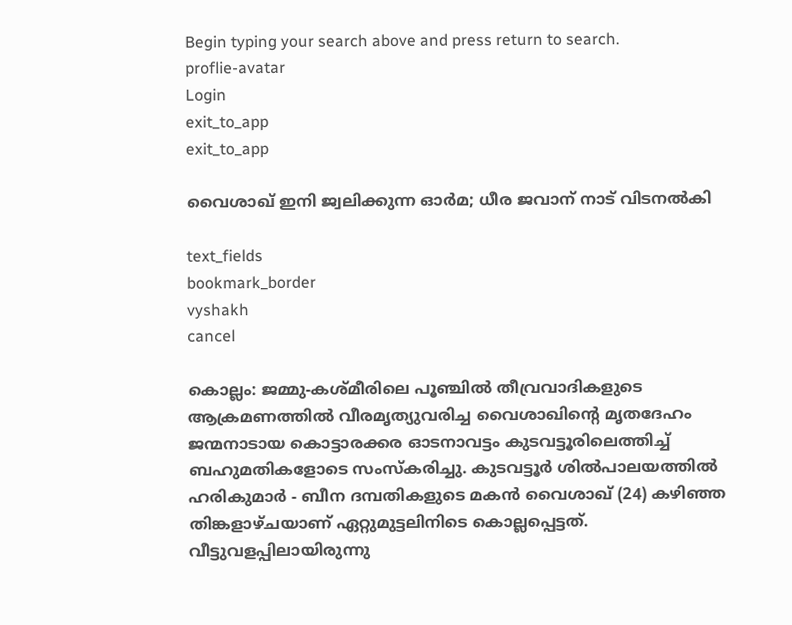Begin typing your search above and press return to search.
proflie-avatar
Login
exit_to_app
exit_to_app

വൈശാഖ് ഇനി ജ്വലിക്കുന്ന ഓർമ; ധീര ജവാന് നാട് വിടനൽകി

text_fields
bookmark_border
vyshakh
cancel

കൊല്ലം: ജമ്മു-കശ്മീരിലെ പൂഞ്ചില്‍ തീവ്രവാദികളുടെ ആക്രമണത്തില്‍ വീരമൃത്യുവരിച്ച വൈശാഖിന്‍റെ മൃതദേഹം ജന്മനാടായ കൊട്ടാരക്കര ഓടനാവട്ടം കുടവട്ടൂരിലെത്തിച്ച് ബഹുമതികളോടെ സംസ്കരിച്ചു. കുടവട്ടൂർ ശിൽപാലയത്തിൽ ഹരികുമാർ - ബീന ദമ്പതികളുടെ മകൻ വൈശാഖ് (24) കഴിഞ്ഞ തിങ്കളാഴ്ചയാണ് ഏറ്റുമുട്ടലിനിടെ കൊല്ലപ്പെട്ടത്. വീട്ടുവളപ്പിലായിരുന്നു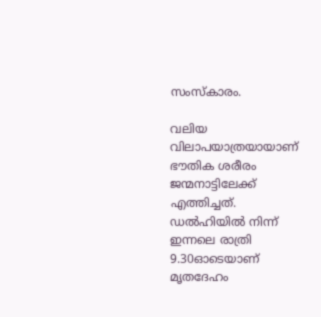സംസ്കാരം.

വലിയ വിലാപയാത്രയായാണ് ഭൗതിക ശരീരം ജന്മനാട്ടിലേക്ക് എത്തിച്ചത്. ഡൽഹിയിൽ നിന്ന് ഇന്നലെ രാത്രി 9.30ഓടെയാണ് മൃതദേഹം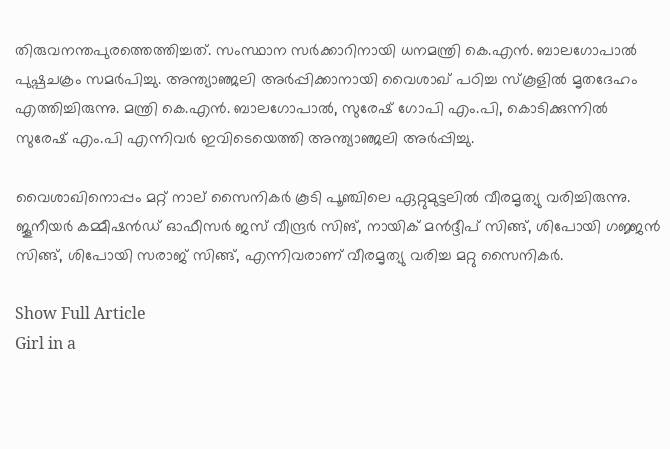തിരുവനന്തപുരത്തെത്തിച്ചത്. സംസ്ഥാന സര്‍ക്കാറിനായി ധനമന്ത്രി കെ.എന്‍. ബാലഗോപാല്‍ പുഷ്പചക്രം സമര്‍പിച്ചു. അന്ത്യാഞ്ജലി അര്‍പ്പിക്കാനായി വൈശാഖ് പഠിച്ച സ്കൂളില്‍ മൃതദേഹം എത്തിച്ചിരുന്നു. മന്ത്രി കെ.എന്‍. ബാലഗോപാല്‍, സുരേഷ് ഗോപി എം.പി, കൊടിക്കുന്നില്‍ സുരേഷ് എം.പി എന്നിവര്‍ ഇവിടെയെത്തി അന്ത്യാഞ്ജലി അര്‍പ്പിച്ചു.

വൈശാഖിനൊപ്പം മറ്റ് നാല് സൈനികർ കൂടി പൂഞ്ചിലെ ഏറ്റുമുട്ടലിൽ വീരമൃത്യു വരിച്ചിരുന്നു. ജൂനീയർ കമ്മീഷൻഡ് ഓഫീസർ ജസ് വീന്ദ്രർ സിങ്, നായിക് മൻദ്ദീപ് സിങ്ങ്, ശിപോയി ഗജ്ജൻ സിങ്ങ്, ശിപോയി സരാജ് സിങ്ങ്, എന്നിവരാണ് വീരമൃത്യു വരിച്ച മറ്റു സൈനികർ.

Show Full Article
Girl in a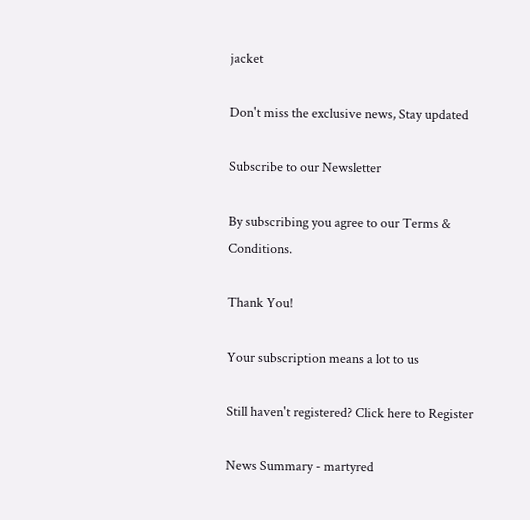jacket

Don't miss the exclusive news, Stay updated

Subscribe to our Newsletter

By subscribing you agree to our Terms & Conditions.

Thank You!

Your subscription means a lot to us

Still haven't registered? Click here to Register

News Summary - martyred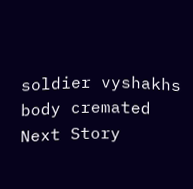soldier vyshakhs body cremated
Next Story